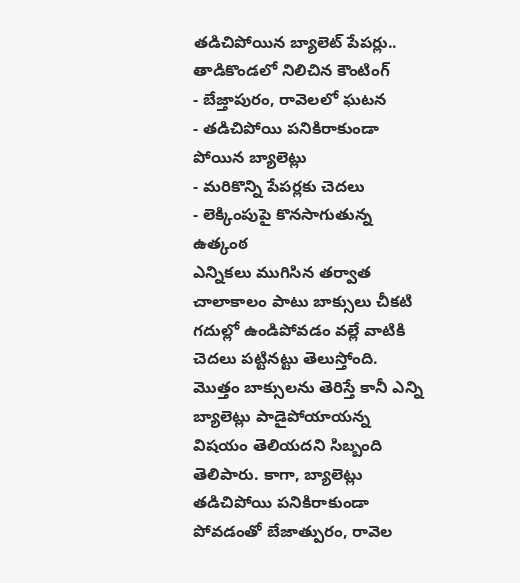తడిచిపోయిన బ్యాలెట్ పేపర్లు.. తాడికొండలో నిలిచిన కౌంటింగ్
- బేజ్తాపురం, రావెలలో ఘటన
- తడిచిపోయి పనికిరాకుండా పోయిన బ్యాలెట్లు
- మరికొన్ని పేపర్లకు చెదలు
- లెక్కింపుపై కొనసాగుతున్న ఉత్కంఠ
ఎన్నికలు ముగిసిన తర్వాత చాలాకాలం పాటు బాక్సులు చీకటి గదుల్లో ఉండిపోవడం వల్లే వాటికి చెదలు పట్టినట్టు తెలుస్తోంది. మొత్తం బాక్సులను తెరిస్తే కానీ ఎన్ని బ్యాలెట్లు పాడైపోయాయన్న విషయం తెలియదని సిబ్బంది తెలిపారు. కాగా, బ్యాలెట్లు తడిచిపోయి పనికిరాకుండా పోవడంతో బేజాత్పురం, రావెల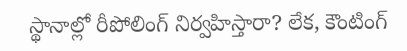స్థానాల్లో రీపోలింగ్ నిర్వహిస్తారా? లేక, కౌంటింగ్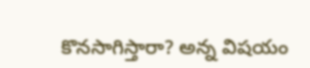కొనసాగిస్తారా? అన్న విషయం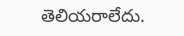తెలియరాలేదు.